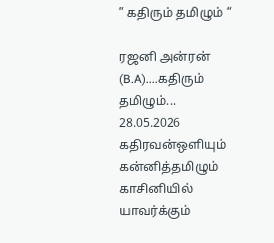” கதிரும் தமிழும் “

ரஜனி அன்ரன் (B.A)....கதிரும் தமிழும்... 28.05.2026 கதிரவன்ஒளியும் கன்னித்தமிழும் காசினியில் யாவர்க்கும்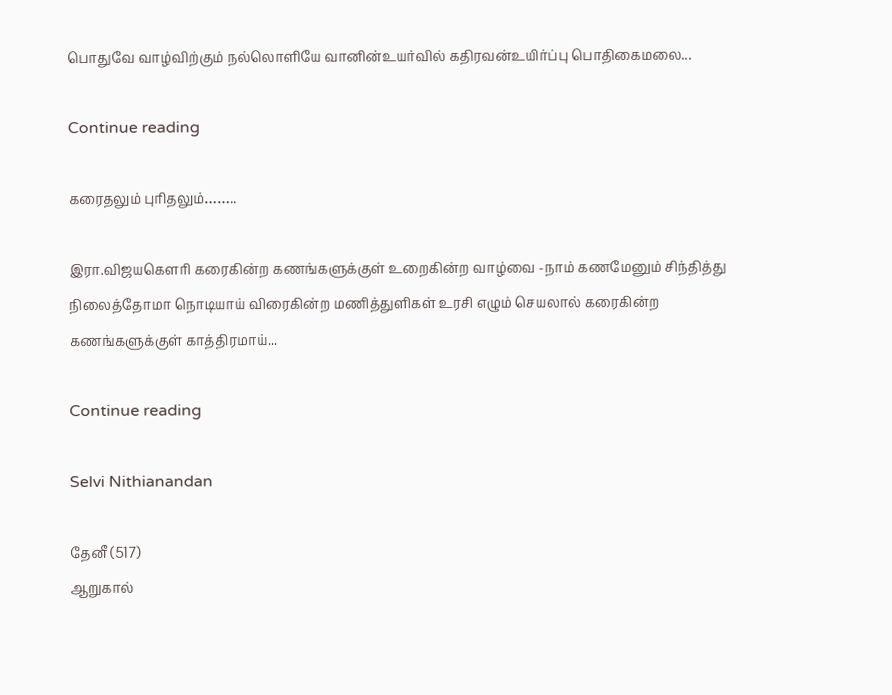பொதுவே வாழ்விற்கும் நல்லொளியே வானின்உயர்வில் கதிரவன்உயிர்ப்பு பொதிகைமலை...

Continue reading

கரைதலும் புரிதலும்……..

இரா.விஜயகௌரி கரைகின்ற கணங்களுக்குள் உறைகின்ற வாழ்வை -நாம் கணமேனும் சிந்தித்து நிலைத்தோமா நொடியாய் விரைகின்ற மணித்துளிகள் உரசி எழும் செயலால் கரைகின்ற கணங்களுக்குள் காத்திரமாய்...

Continue reading

Selvi Nithianandan

தேனீ (517)
ஆறுகால்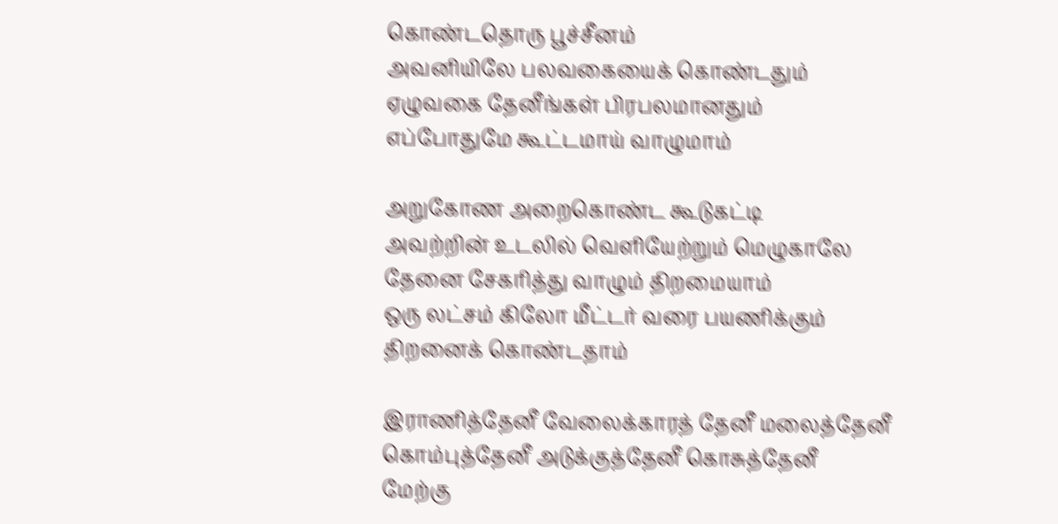கொண்டதொரு பூச்சீனம்
அவனியிலே பலவகையைக் கொண்டதும்
ஏழுவகை தேனீங்கள் பிரபலமானதும்
எப்போதுமே கூட்டமாய் வாழுமாம்

அறுகோண அறைகொண்ட கூடுகட்டி
அவற்றின் உடலில் வெளியேற்றும் மெழுகாலே
தேனை சேகரித்து வாழும் திறமையாம்
ஒரு லட்சம் கிலோ மீட்டர் வரை பயணிக்கும்
திறனைக் கொண்டதாம்

இராணித்தேனீ வேலைக்காரத் தேனீ மலைத்தேனீ
கொம்புத்தேனீ அடுக்குத்தேனீ கொசுத்தேனீ
மேற்கு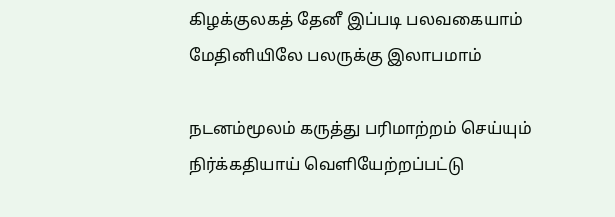கிழக்குலகத் தேனீ இப்படி பலவகையாம்
மேதினியிலே பலருக்கு இலாபமாம்

நடனம்மூலம் கருத்து பரிமாற்றம் செய்யும்
நிர்க்கதியாய் வெளியேற்றப்பட்டு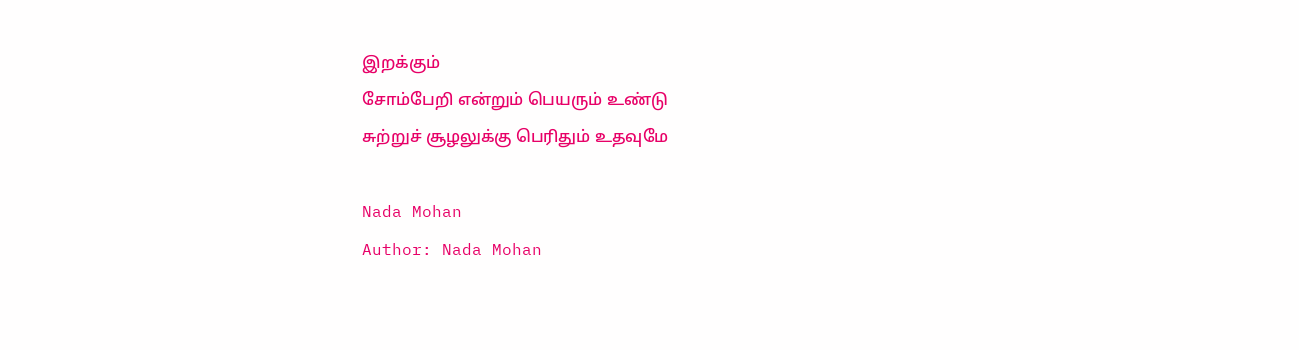இறக்கும்
சோம்பேறி என்றும் பெயரும் உண்டு
சுற்றுச் சூழலுக்கு பெரிதும் உதவுமே

Nada Mohan
Author: Nada Mohan